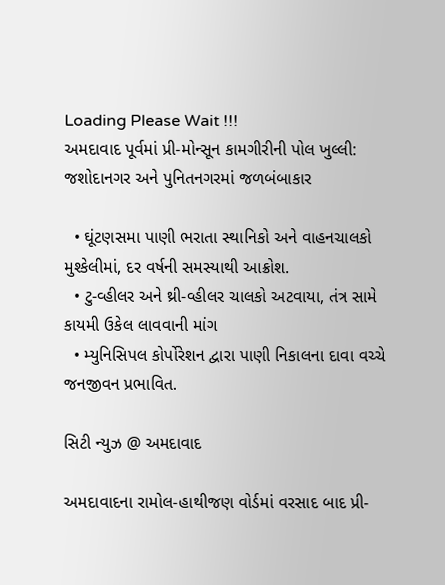Loading Please Wait !!!
અમદાવાદ પૂર્વમાં પ્રી-મોન્સૂન કામગીરીની પોલ ખુલ્લી: જશોદાનગર અને પુનિતનગરમાં જળબંબાકાર

  • ઘૂંટણસમા પાણી ભરાતા સ્થાનિકો અને વાહનચાલકો મુશ્કેલીમાં, દર વર્ષની સમસ્યાથી આક્રોશ.
  • ટુ-વ્હીલર અને થ્રી-વ્હીલર ચાલકો અટવાયા, તંત્ર સામે કાયમી ઉકેલ લાવવાની માંગ
  • મ્યુનિસિપલ કોર્પોરેશન દ્વારા પાણી નિકાલના દાવા વચ્ચે જનજીવન પ્રભાવિત.

સિટી ન્યુઝ @ અમદાવાદ

અમદાવાદના રામોલ-હાથીજણ વોર્ડમાં વરસાદ બાદ પ્રી-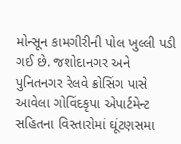મોન્સૂન કામગીરીની પોલ ખુલ્લી પડી ગઈ છે. જશોદાનગર અને પુનિતનગર રેલવે ક્રોસિંગ પાસે આવેલા ગોવિંદકૃપા એપાર્ટમેન્ટ સહિતના વિસ્તારોમાં ઘૂંટણસમા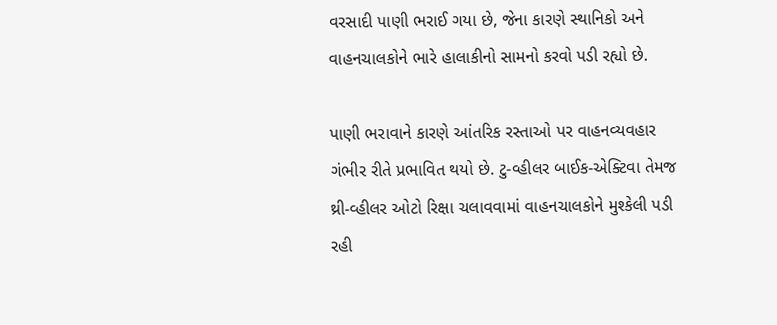વરસાદી પાણી ભરાઈ ગયા છે, જેના કારણે સ્થાનિકો અને વાહનચાલકોને ભારે હાલાકીનો સામનો કરવો પડી રહ્યો છે.

પાણી ભરાવાને કારણે આંતરિક રસ્તાઓ પર વાહનવ્યવહાર ગંભીર રીતે પ્રભાવિત થયો છે. ટુ-વ્હીલર બાઈક-એક્ટિવા તેમજ થ્રી-વ્હીલર ઓટો રિક્ષા ચલાવવામાં વાહનચાલકોને મુશ્કેલી પડી રહી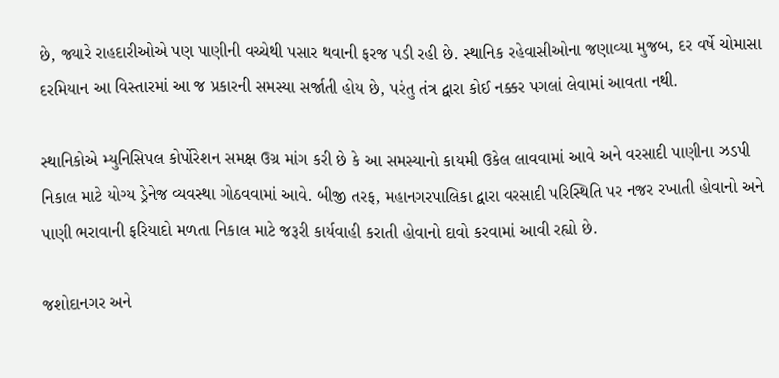છે, જ્યારે રાહદારીઓએ પણ પાણીની વચ્ચેથી પસાર થવાની ફરજ પડી રહી છે. સ્થાનિક રહેવાસીઓના જણાવ્યા મુજબ, દર વર્ષે ચોમાસા દરમિયાન આ વિસ્તારમાં આ જ પ્રકારની સમસ્યા સર્જાતી હોય છે, પરંતુ તંત્ર દ્વારા કોઈ નક્કર પગલાં લેવામાં આવતા નથી.

સ્થાનિકોએ મ્યુનિસિપલ કોર્પોરેશન સમક્ષ ઉગ્ર માંગ કરી છે કે આ સમસ્યાનો કાયમી ઉકેલ લાવવામાં આવે અને વરસાદી પાણીના ઝડપી નિકાલ માટે યોગ્ય ડ્રેનેજ વ્યવસ્થા ગોઠવવામાં આવે. બીજી તરફ, મહાનગરપાલિકા દ્વારા વરસાદી પરિસ્થિતિ પર નજર રખાતી હોવાનો અને પાણી ભરાવાની ફરિયાદો મળતા નિકાલ માટે જરૂરી કાર્યવાહી કરાતી હોવાનો દાવો કરવામાં આવી રહ્યો છે.

જશોદાનગર અને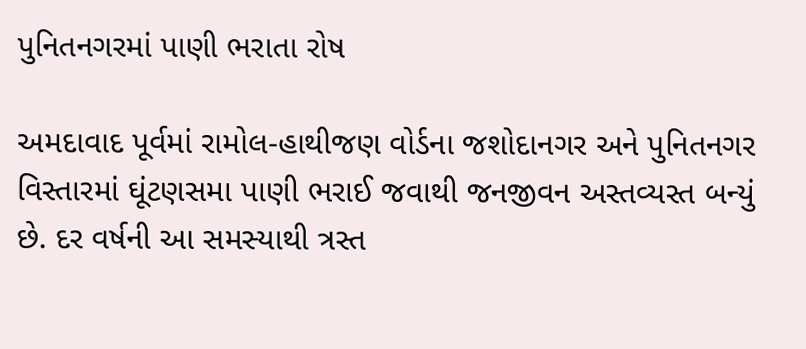પુનિતનગરમાં પાણી ભરાતા રોષ

અમદાવાદ પૂર્વમાં રામોલ-હાથીજણ વોર્ડના જશોદાનગર અને પુનિતનગર વિસ્તારમાં ઘૂંટણસમા પાણી ભરાઈ જવાથી જનજીવન અસ્તવ્યસ્ત બન્યું છે. દર વર્ષની આ સમસ્યાથી ત્રસ્ત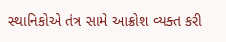સ્થાનિકોએ તંત્ર સામે આક્રોશ વ્યક્ત કરી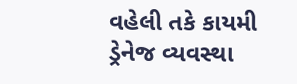વહેલી તકે કાયમી ડ્રેનેજ વ્યવસ્થા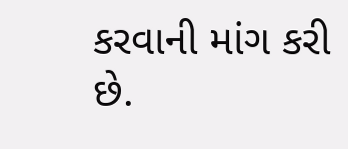કરવાની માંગ કરી છે.